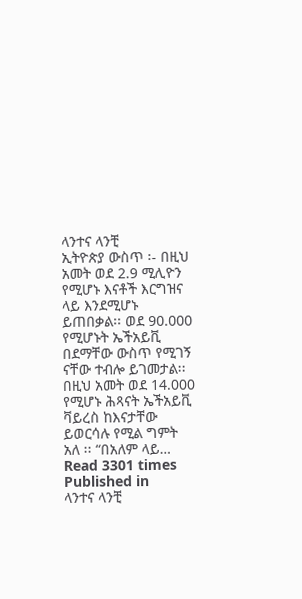ላንተና ላንቺ
ኢትዮጵያ ውስጥ ፡- በዚህ አመት ወደ 2.9 ሚሊዮን የሚሆኑ እናቶች እርግዝና ላይ እንደሚሆኑ ይጠበቃል፡፡ ወደ 90.000 የሚሆኑት ኤችአይቪ በደማቸው ውስጥ የሚገኝ ናቸው ተብሎ ይገመታል፡፡ በዚህ አመት ወደ 14.000 የሚሆኑ ሕጻናት ኤችአይቪ ቫይረስ ከእናታቸው ይወርሳሉ የሚል ግምት አለ ፡፡ “በአለም ላይ…
Read 3301 times
Published in
ላንተና ላንቺ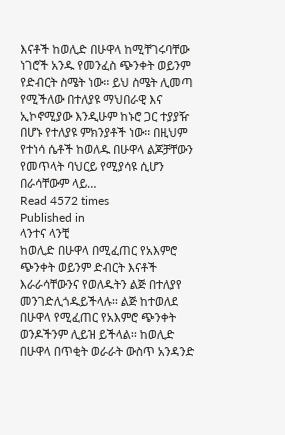እናቶች ከወሊድ በሁዋላ ከሚቸገሩባቸው ነገሮች አንዱ የመንፈስ ጭንቀት ወይንም የድብርት ስሜት ነው፡፡ ይህ ስሜት ሊመጣ የሚችለው በተለያዩ ማህበራዊ እና ኢኮኖሚያው እንዲሁም ከኑሮ ጋር ተያያዥ በሆኑ የተለያዩ ምክንያቶች ነው፡፡ በዚህም የተነሳ ሴቶች ከወለዱ በሁዋላ ልጆቻቸውን የመጥላት ባህርይ የሚያሳዩ ሲሆን በራሳቸውም ላይ…
Read 4572 times
Published in
ላንተና ላንቺ
ከወሊድ በሁዋላ በሚፈጠር የአእምሮ ጭንቀት ወይንም ድብርት እናቶች እራራሳቸውንና የወለዱትን ልጅ በተለያየ መንገድሊጎዱይችላሉ፡፡ ልጅ ከተወለደ በሁዋላ የሚፈጠር የአእምሮ ጭንቀት ወንዶችንም ሊይዝ ይችላል፡፡ ከወሊድ በሁዋላ በጥቂት ወራራት ውስጥ አንዳንድ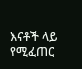እናቶች ላይ የሚፈጠር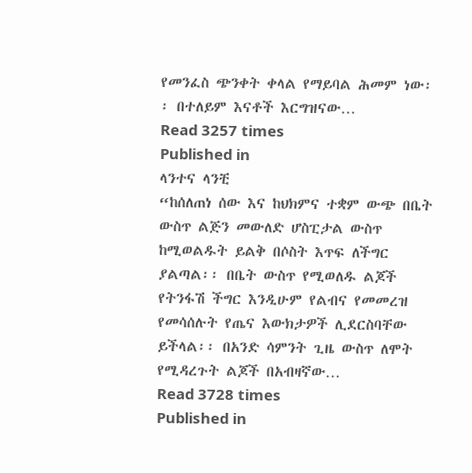የመንፈስ ጭንቀት ቀላል የማይባል ሕመም ነው፡፡ በተለይም እናቶች እርግዝናው…
Read 3257 times
Published in
ላንተና ላንቺ
“ከሰለጠነ ሰው እና ከህክምና ተቋም ውጭ በቤት ውስጥ ልጅን መውለድ ሆስፒታል ውስጥ ከሚወልዱት ይልቅ በሶስት እጥፍ ለችግር ያልጣል፡፡ በቤት ውስጥ የሚወለዱ ልጆች የትንፋሽ ችግር እንዲሁም የልብና የመመረዝ የመሳሰሉት የጤና እውክታዎች ሊደርስባቸው ይችላል፡፡ በአንድ ሳምንት ጊዜ ውስጥ ለሞት የሚዳረጉት ልጆች በአብዛኛው…
Read 3728 times
Published in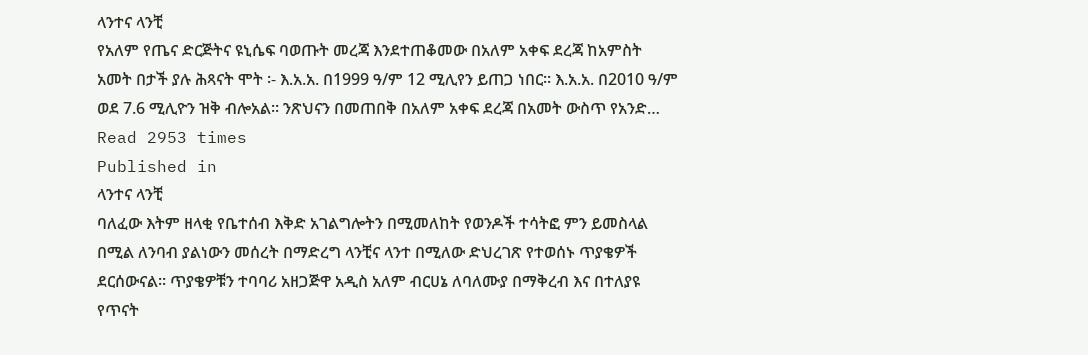ላንተና ላንቺ
የአለም የጤና ድርጅትና ዩኒሴፍ ባወጡት መረጃ እንደተጠቆመው በአለም አቀፍ ደረጃ ከአምስት አመት በታች ያሉ ሕጻናት ሞት ፡- እ.አ.አ. በ1999 ዓ/ም 12 ሚሊየን ይጠጋ ነበር፡፡ እ.አ.አ. በ2010 ዓ/ም ወደ 7.6 ሚሊዮን ዝቅ ብሎአል፡፡ ንጽህናን በመጠበቅ በአለም አቀፍ ደረጃ በአመት ውስጥ የአንድ…
Read 2953 times
Published in
ላንተና ላንቺ
ባለፈው እትም ዘላቂ የቤተሰብ እቅድ አገልግሎትን በሚመለከት የወንዶች ተሳትፎ ምን ይመስላል በሚል ለንባብ ያልነውን መሰረት በማድረግ ላንቺና ላንተ በሚለው ድህረገጽ የተወሰኑ ጥያቄዎች ደርሰውናል፡፡ ጥያቄዎቹን ተባባሪ አዘጋጅዋ አዲስ አለም ብርሀኔ ለባለሙያ በማቅረብ እና በተለያዩ የጥናት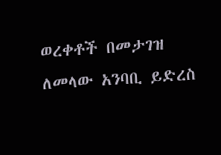ወረቀቶች በመታገዝ ለመላው አንባቢ ይድረስ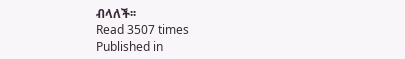ብላለች፡፡
Read 3507 times
Published in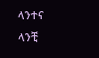ላንተና ላንቺ